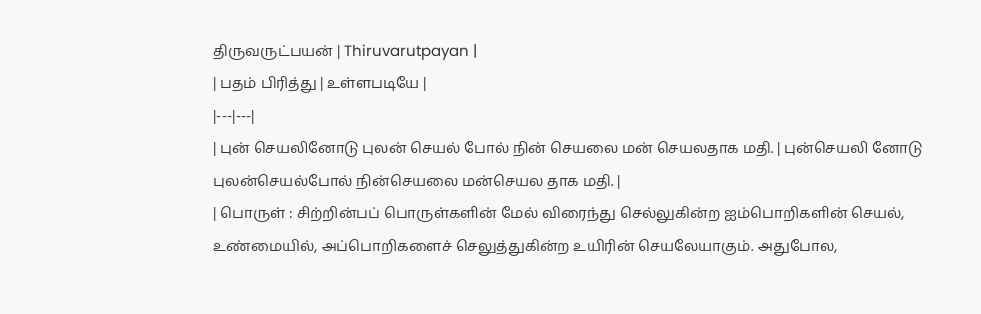திருவருட்பயன் | Thiruvarutpayan |
| பதம் பிரித்து | உள்ளபடியே |
|---|---|
| புன் செயலினோடு புலன் செயல் போல் நின் செயலை மன் செயலதாக மதி. | புன்செயலி னோடு புலன்செயல்போல் நின்செயலை மன்செயல தாக மதி. |
| பொருள் : சிற்றின்பப் பொருள்களின் மேல் விரைந்து செல்லுகின்ற ஐம்பொறிகளின் செயல், உண்மையில், அப்பொறிகளைச் செலுத்துகின்ற உயிரின் செயலேயாகும். அதுபோல,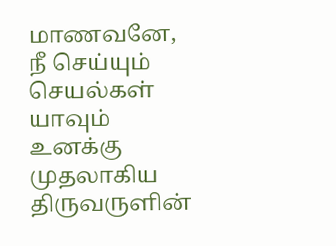மாணவனே, நீ செய்யும் செயல்கள் யாவும் உனக்கு முதலாகிய திருவருளின்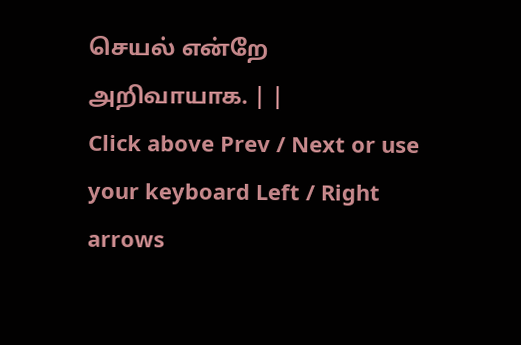செயல் என்றே அறிவாயாக. | |
Click above Prev / Next or use your keyboard Left / Right arrows